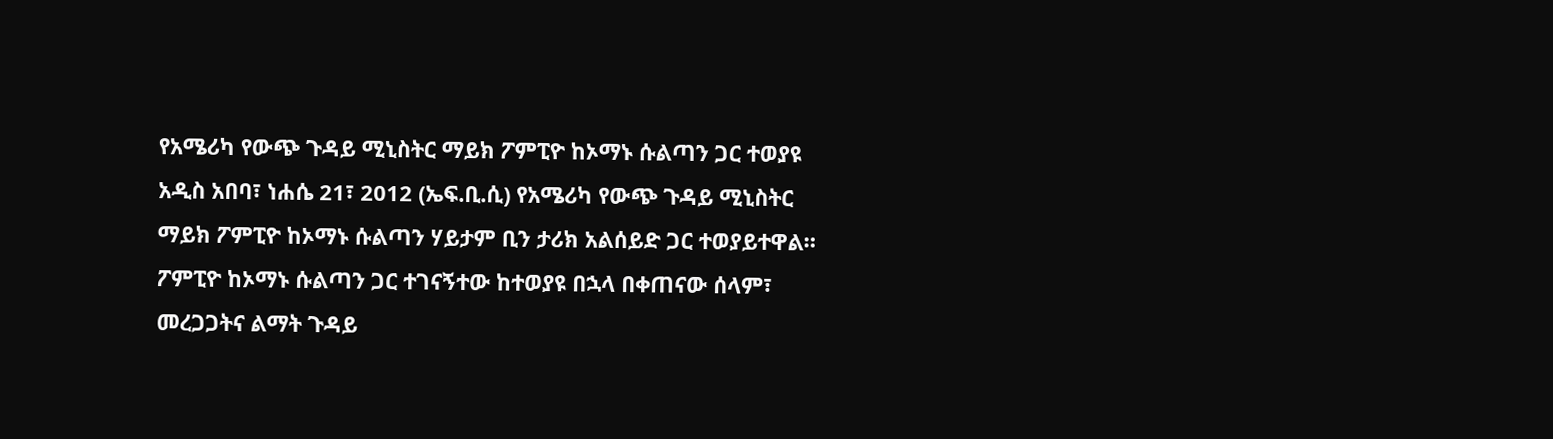የአሜሪካ የውጭ ጉዳይ ሚኒስትር ማይክ ፖምፒዮ ከኦማኑ ሱልጣን ጋር ተወያዩ
አዲስ አበባ፣ ነሐሴ 21፣ 2012 (ኤፍ.ቢ.ሲ) የአሜሪካ የውጭ ጉዳይ ሚኒስትር ማይክ ፖምፒዮ ከኦማኑ ሱልጣን ሃይታም ቢን ታሪክ አልሰይድ ጋር ተወያይተዋል።
ፖምፒዮ ከኦማኑ ሱልጣን ጋር ተገናኝተው ከተወያዩ በኋላ በቀጠናው ሰላም፣ መረጋጋትና ልማት ጉዳይ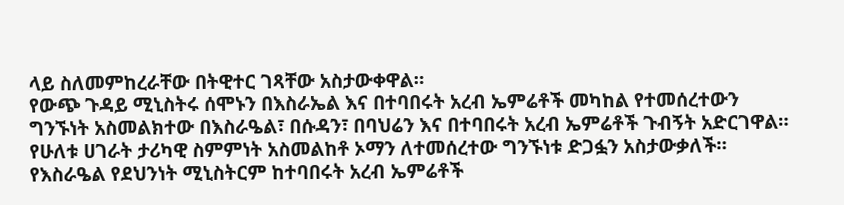ላይ ስለመምከረራቸው በትዊተር ገጻቸው አስታውቀዋል።
የውጭ ጉዳይ ሚኒስትሩ ሰሞኑን በእስራኤል እና በተባበሩት አረብ ኤምሬቶች መካከል የተመሰረተውን ግንኙነት አስመልክተው በእስራዔል፣ በሱዳን፣ በባህሬን እና በተባበሩት አረብ ኤምሬቶች ጉብኝት አድርገዋል።
የሁለቱ ሀገራት ታሪካዊ ስምምነት አስመልከቶ ኦማን ለተመሰረተው ግንኙነቱ ድጋፏን አስታውቃለች።
የእስራዔል የደህንነት ሚኒስትርም ከተባበሩት አረብ ኤምሬቶች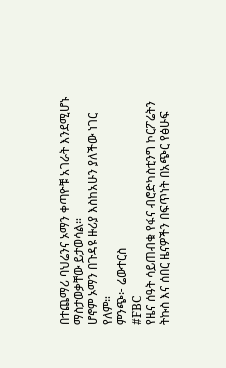በተጨማሪ ባህሬንና ኦማን ቀጣዮቹ አገራት እንደሚሆኑ ማስታወቃቸው ይታወሳል።
ሆኖም ኦማን በጉዳዩ ዙሪያ እስከአሁን ያለችው ነገር የለም።
ምንጭ፦ ሬውተርስ
#FBC
የዜና ሰዓት ሳይጠብቁ የፋና ብሮድካስቲንግ ኮርፖሬትን ትኩስ እና ሰበር ዜናዎችን በፍጥነት በአጭር የፅሁፍ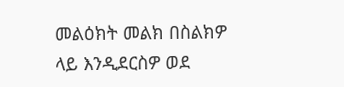መልዕክት መልክ በስልክዎ ላይ እንዲደርስዎ ወደ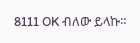8111 OK ብለው ይላኩ።